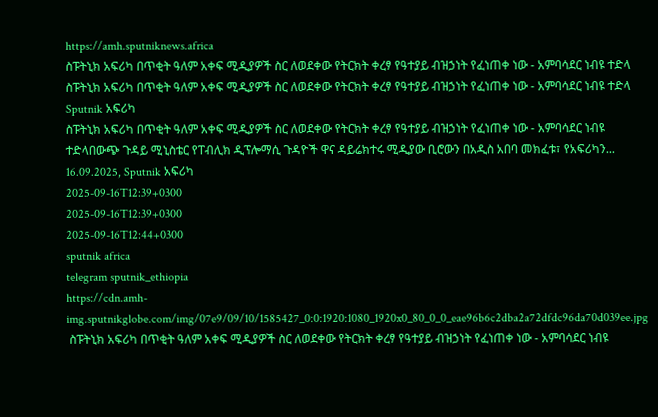https://amh.sputniknews.africa
ስፑትኒክ አፍሪካ በጥቂት ዓለም አቀፍ ሚዲያዎች ስር ለወደቀው የትርክት ቀረፃ የዓተያይ ብዝኃነት የፈነጠቀ ነው - አምባሳደር ነብዩ ተድላ
ስፑትኒክ አፍሪካ በጥቂት ዓለም አቀፍ ሚዲያዎች ስር ለወደቀው የትርክት ቀረፃ የዓተያይ ብዝኃነት የፈነጠቀ ነው - አምባሳደር ነብዩ ተድላ
Sputnik አፍሪካ
ስፑትኒክ አፍሪካ በጥቂት ዓለም አቀፍ ሚዲያዎች ስር ለወደቀው የትርክት ቀረፃ የዓተያይ ብዝኃነት የፈነጠቀ ነው - አምባሳደር ነብዩ ተድላበውጭ ጉዳይ ሚኒስቴር የፐብሊክ ዲፕሎማሲ ጉዳዮች ዋና ዳይሬክተሩ ሚዲያው ቢሮውን በአዲስ አበባ መክፈቱ፣ የአፍሪካን... 16.09.2025, Sputnik አፍሪካ
2025-09-16T12:39+0300
2025-09-16T12:39+0300
2025-09-16T12:44+0300
sputnik africa
telegram sputnik_ethiopia
https://cdn.amh-img.sputnikglobe.com/img/07e9/09/10/1585427_0:0:1920:1080_1920x0_80_0_0_eae96b6c2dba2a72dfdc96da70d039ee.jpg
 ስፑትኒክ አፍሪካ በጥቂት ዓለም አቀፍ ሚዲያዎች ስር ለወደቀው የትርክት ቀረፃ የዓተያይ ብዝኃነት የፈነጠቀ ነው - አምባሳደር ነብዩ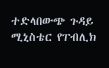ተድላበውጭ ጉዳይ ሚኒስቴር የፐብሊክ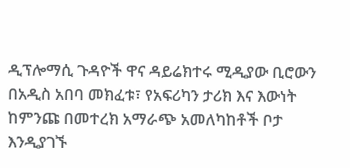ዲፕሎማሲ ጉዳዮች ዋና ዳይሬክተሩ ሚዲያው ቢሮውን በአዲስ አበባ መክፈቱ፣ የአፍሪካን ታሪክ እና እውነት ከምንጩ በመተረክ አማራጭ አመለካከቶች ቦታ እንዲያገኙ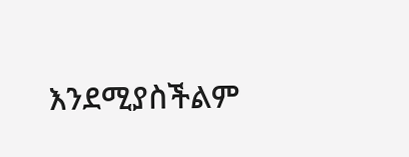እንደሚያስችልም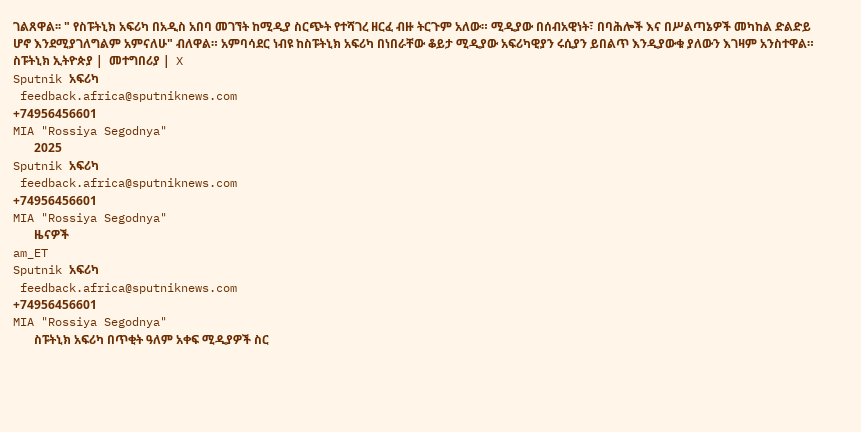ገልጸዋል፡፡ " የስፑትኒክ አፍሪካ በአዲስ አበባ መገኘት ከሚዲያ ስርጭት የተሻገረ ዘርፈ ብዙ ትርጉም አለው። ሚዲያው በሰብአዊነት፣ በባሕሎች እና በሥልጣኔዎች መካከል ድልድይ ሆኖ እንደሚያገለግልም አምናለሁ" ብለዋል። አምባሳደር ነብዩ ከስፑትኒክ አፍሪካ በነበራቸው ቆይታ ሚዲያው አፍሪካዊያን ሩሲያን ይበልጥ እንዲያውቁ ያለውን እገዛም አንስተዋል። ስፑትኒክ ኢትዮጵያ |  መተግበሪያ |  X
Sputnik አፍሪካ
 feedback.africa@sputniknews.com
+74956456601
MIA "Rossiya Segodnya"
       2025
Sputnik አፍሪካ
 feedback.africa@sputniknews.com
+74956456601
MIA "Rossiya Segodnya"
       ዜናዎች
am_ET
Sputnik አፍሪካ
 feedback.africa@sputniknews.com
+74956456601
MIA "Rossiya Segodnya"
       ስፑትኒክ አፍሪካ በጥቂት ዓለም አቀፍ ሚዲያዎች ስር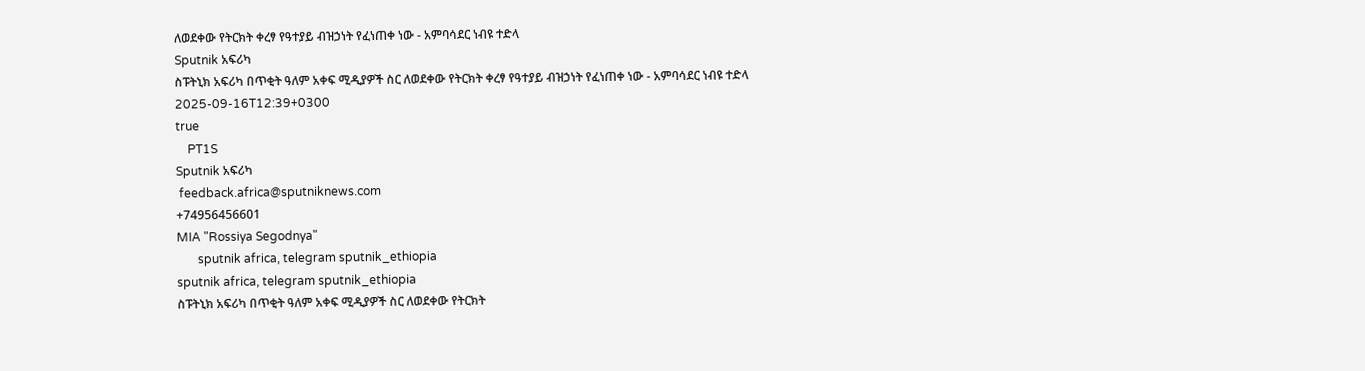ለወደቀው የትርክት ቀረፃ የዓተያይ ብዝኃነት የፈነጠቀ ነው - አምባሳደር ነብዩ ተድላ
Sputnik አፍሪካ
ስፑትኒክ አፍሪካ በጥቂት ዓለም አቀፍ ሚዲያዎች ስር ለወደቀው የትርክት ቀረፃ የዓተያይ ብዝኃነት የፈነጠቀ ነው - አምባሳደር ነብዩ ተድላ
2025-09-16T12:39+0300
true
    PT1S
Sputnik አፍሪካ
 feedback.africa@sputniknews.com
+74956456601
MIA "Rossiya Segodnya"
       sputnik africa, telegram sputnik_ethiopia
sputnik africa, telegram sputnik_ethiopia
ስፑትኒክ አፍሪካ በጥቂት ዓለም አቀፍ ሚዲያዎች ስር ለወደቀው የትርክት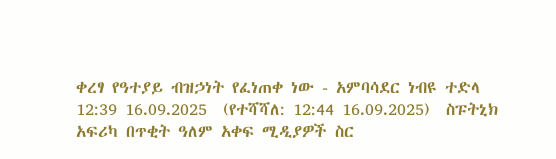ቀረፃ የዓተያይ ብዝኃነት የፈነጠቀ ነው - አምባሳደር ነብዩ ተድላ
12:39 16.09.2025  (የተሻሻለ: 12:44 16.09.2025)  ስፑትኒክ አፍሪካ በጥቂት ዓለም አቀፍ ሚዲያዎች ስር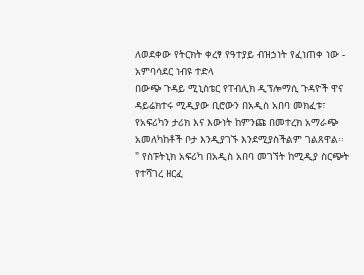ለወደቀው የትርክት ቀረፃ የዓተያይ ብዝኃነት የፈነጠቀ ነው - አምባሳደር ነብዩ ተድላ
በውጭ ጉዳይ ሚኒስቴር የፐብሊክ ዲፕሎማሲ ጉዳዮች ዋና ዳይሬክተሩ ሚዲያው ቢሮውን በአዲስ አበባ መክፈቱ፣ የአፍሪካን ታሪክ እና እውነት ከምንጩ በመተረክ አማራጭ አመለካከቶች ቦታ እንዲያገኙ እንደሚያስችልም ገልጸዋል፡፡
" የስፑትኒክ አፍሪካ በአዲስ አበባ መገኘት ከሚዲያ ስርጭት የተሻገረ ዘርፈ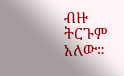ብዙ ትርጉም አለው።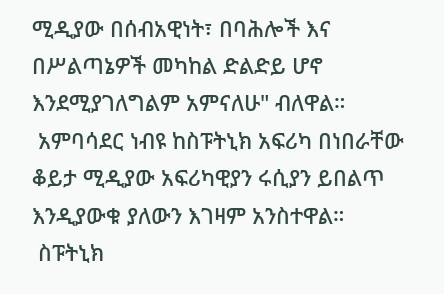ሚዲያው በሰብአዊነት፣ በባሕሎች እና በሥልጣኔዎች መካከል ድልድይ ሆኖ እንደሚያገለግልም አምናለሁ" ብለዋል።
 አምባሳደር ነብዩ ከስፑትኒክ አፍሪካ በነበራቸው ቆይታ ሚዲያው አፍሪካዊያን ሩሲያን ይበልጥ እንዲያውቁ ያለውን እገዛም አንስተዋል።
 ስፑትኒክ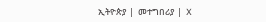ኢትዮጵያ |  መተግበሪያ |  X